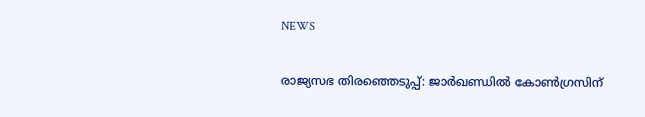NEWS

രാജ്യസഭ തിരഞ്ഞെടുപ്പ്: ജാർഖണ്ഡിൽ കോൺഗ്രസിന്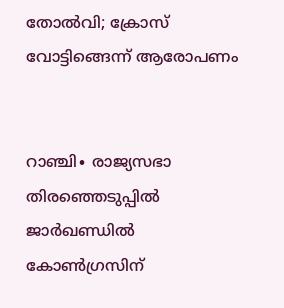തോൽവി; ക്രോസ് വോട്ടിങ്ങെന്ന് ആരോപണം


റാഞ്ചി∙ രാജ്യസഭാ തിരഞ്ഞെടുപ്പിൽ ജാർഖണ്ഡിൽ കോൺഗ്രസിന്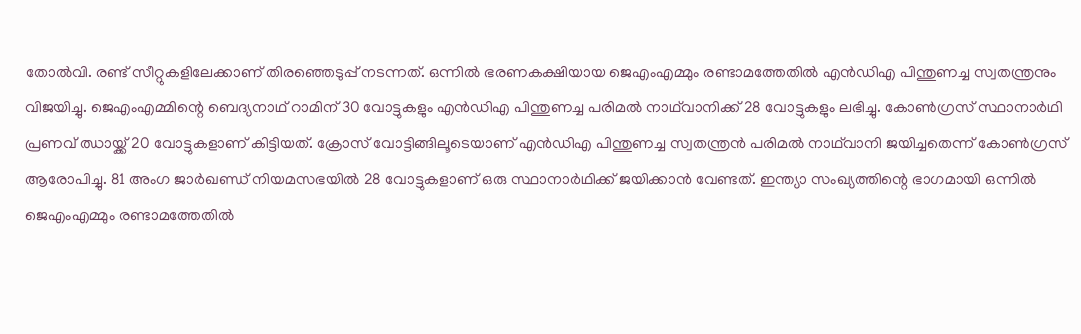തോൽവി. രണ്ട് സീറ്റുകളിലേക്കാണ് തിരഞ്ഞെടുപ്പ് നടന്നത്. ഒന്നിൽ ഭരണകക്ഷിയായ ജെഎംഎമ്മും രണ്ടാമത്തേതിൽ എൻ‍ഡിഎ പിന്തുണച്ച സ്വതന്ത്രനും വിജയിച്ചു. ജെഎംഎമ്മിന്റെ ബെദ്യനാഥ് റാമിന് 30 വോട്ടുകളും എൻഡിഎ പിന്തുണച്ച പരിമൽ നാഥ്‍വാനിക്ക് 28 വോട്ടുകളും ലഭിച്ചു. കോൺഗ്രസ് സ്ഥാനാർഥി പ്രണവ് ഝായ്ക്ക് 20 വോട്ടുകളാണ് കിട്ടിയത്. ക്രോസ് വോട്ടിങ്ങിലൂടെയാണ് എൻ‍ഡിഎ പിന്തുണച്ച സ്വതന്ത്രൻ പരിമൽ നാഥ്‍വാനി ജയിച്ചതെന്ന് കോൺഗ്രസ് ആരോപിച്ചു. 81 അംഗ ജാർഖണ്ഡ് നിയമസഭയിൽ 28 വോട്ടുകളാണ് ഒരു സ്ഥാനാർഥിക്ക് ജയിക്കാൻ വേണ്ടത്. ഇന്ത്യാ സംഖ്യത്തിന്റെ ഭാഗമായി ഒന്നിൽ ജെഎംഎമ്മും രണ്ടാമത്തേതിൽ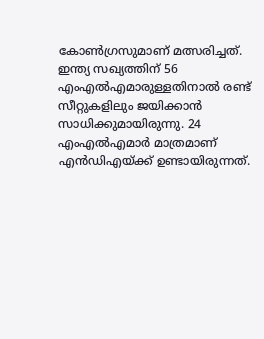കോൺഗ്രസുമാണ് മത്സരിച്ചത്. ഇന്ത്യ സഖ്യത്തിന് 56 എംഎൽഎമാരുള്ളതിനാൽ രണ്ട് സീറ്റുകളിലും ജയിക്കാൻ സാധിക്കുമായിരുന്നു. 24 എംഎൽഎമാർ മാത്രമാണ് എൻഡിഎയ്ക്ക് ഉണ്ടായിരുന്നത്.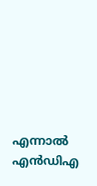എന്നാൽ എൻഡിഎ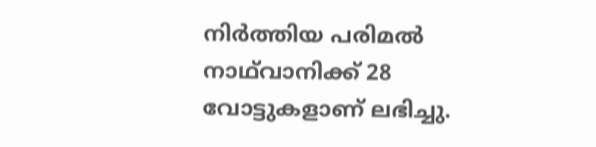നിർത്തിയ പരിമൽ നാഥ്‍വാനിക്ക് 28 വോട്ടുകളാണ് ലഭിച്ചു.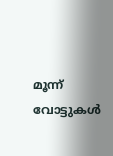മൂന്ന് വോട്ടുകൾ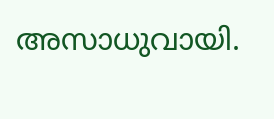അസാധുവായി.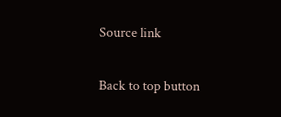Source link

Back to top button